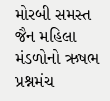મોરબી સમસ્ત જૈન મહિલા મંડળોનો ઋષભ પ્રશ્નમંચ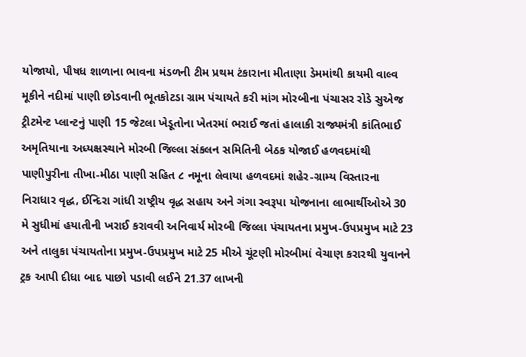યોજાયો, પૌષધ શાળાના ભાવના મંડળની ટીમ પ્રથમ ટંકારાના મીતાણા ડેમમાંથી કાયમી વાલ્વ મૂકીને નદીમાં પાણી છોડવાની ભૂતકોટડા ગ્રામ પંચાયતે કરી માંગ મોરબીના પંચાસર રોડે સુએજ ટ્રીટમેન્ટ પ્લાન્ટનું પાણી 15 જેટલા ખેડૂતોના ખેતરમાં ભરાઈ જતાં હાલાકી રાજ્યમંત્રી કાંતિભાઈ અમૃતિયાના અધ્યક્ષસ્થાને મોરબી જિલ્લા સંકલન સમિતિની બેઠક યોજાઈ હળવદમાંથી પાણીપુરીના તીખા-મીઠા પાણી સહિત ૮ નમૂના લેવાયા હળવદમાં શહેર-ગ્રામ્ય વિસ્તારના નિરાધાર વૃદ્ધ, ઈન્દિરા ગાંધી રાષ્ટ્રીય વૃદ્ધ સહાય અને ગંગા સ્વરૂપા યોજનાના લાભાર્થીઓએ 30 મે સુધીમાં હયાતીની ખરાઈ કરાવવી અનિવાર્ય મોરબી જિલ્લા પંચાયતના પ્રમુખ-ઉપપ્રમુખ માટે 23 અને તાલુકા પંચાયતોના પ્રમુખ-ઉપપ્રમુખ માટે 25 મીએ ચૂંટણી મોરબીમાં વેચાણ કરારથી યુવાનને ટ્રક આપી દીધા બાદ પાછો પડાવી લઈને 21.37 લાખની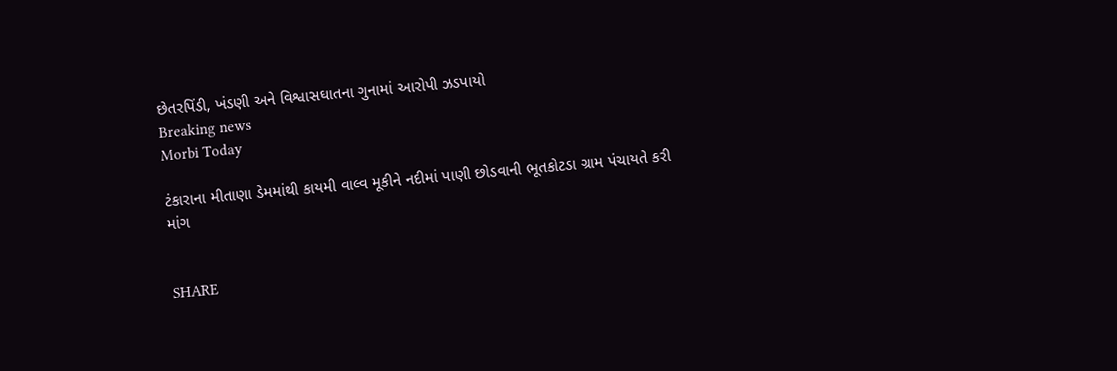છેતરપિંડી, ખંડણી અને વિશ્વાસઘાતના ગુનામાં આરોપી ઝડપાયો
Breaking news
Morbi Today

ટંકારાના મીતાણા ડેમમાંથી કાયમી વાલ્વ મૂકીને નદીમાં પાણી છોડવાની ભૂતકોટડા ગ્રામ પંચાયતે કરી માંગ


SHARE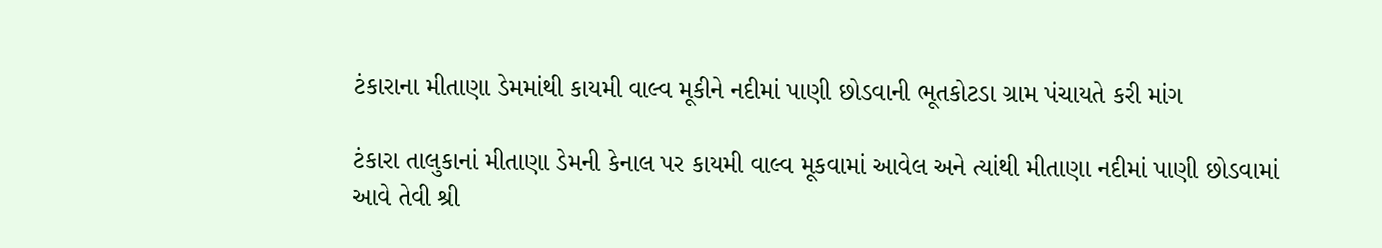ટંકારાના મીતાણા ડેમમાંથી કાયમી વાલ્વ મૂકીને નદીમાં પાણી છોડવાની ભૂતકોટડા ગ્રામ પંચાયતે કરી માંગ

ટંકારા તાલુકાનાં મીતાણા ડેમની કેનાલ પર કાયમી વાલ્વ મૂકવામાં આવેલ અને ત્યાંથી મીતાણા નદીમાં પાણી છોડવામાં આવે તેવી શ્રી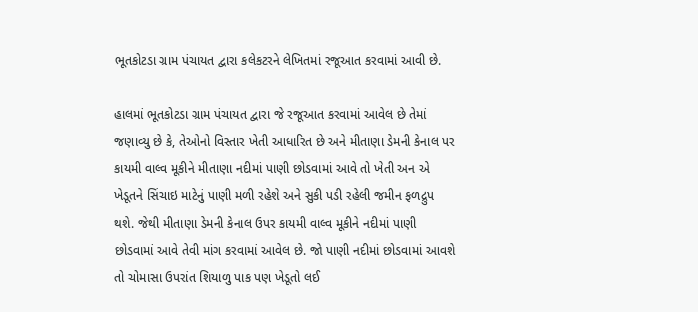ભૂતકોટડા ગ્રામ પંચાયત દ્વારા કલેકટરને લેખિતમાં રજૂઆત કરવામાં આવી છે.

હાલમાં ભૂતકોટડા ગ્રામ પંચાયત દ્વારા જે રજૂઆત કરવામાં આવેલ છે તેમાં જણાવ્યુ છે કે, તેઓનો વિસ્તાર ખેતી આધારિત છે અને મીતાણા ડેમની કેનાલ પર કાયમી વાલ્વ મૂકીને મીતાણા નદીમાં પાણી છોડવામાં આવે તો ખેતી અન એ ખેડૂતને સિંચાઇ માટેનું પાણી મળી રહેશે અને સુકી પડી રહેલી જમીન ફળદ્રુપ થશે. જેથી મીતાણા ડેમની કેનાલ ઉપર કાયમી વાલ્વ મૂકીને નદીમાં પાણી છોડવામાં આવે તેવી માંગ કરવામાં આવેલ છે. જો પાણી નદીમાં છોડવામાં આવશે તો ચોમાસા ઉપરાંત શિયાળુ પાક પણ ખેડૂતો લઈ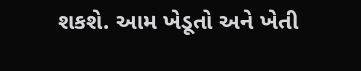શકશે. આમ ખેડૂતો અને ખેતી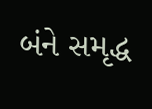બંને સમૃદ્ધ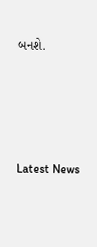બનશે.






Latest News